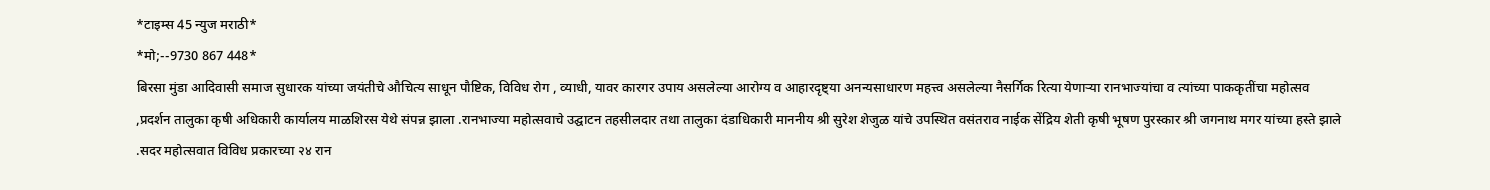*टाइम्स 45 न्युज मराठी*
*मो;--9730 867 448*
बिरसा मुंडा आदिवासी समाज सुधारक यांच्या जयंतीचे औचित्य साधून पौष्टिक, विविध रोग , व्याधी, यावर कारगर उपाय असलेल्या आरोग्य व आहारदृष्ट्या अनन्यसाधारण महत्त्व असलेल्या नैसर्गिक रित्या येणाऱ्या रानभाज्यांचा व त्यांच्या पाककृतींचा महोत्सव ,प्रदर्शन तालुका कृषी अधिकारी कार्यालय माळशिरस येथे संपन्न झाला .रानभाज्या महोत्सवाचे उद्घाटन तहसीलदार तथा तालुका दंडाधिकारी माननीय श्री सुरेश शेजुळ यांचे उपस्थित वसंतराव नाईक सेंद्रिय शेती कृषी भूषण पुरस्कार श्री जगनाथ मगर यांच्या हस्ते झाले .सदर महोत्सवात विविध प्रकारच्या २४ रान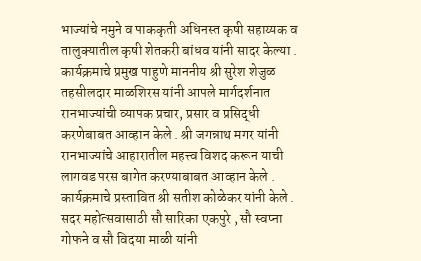भाज्यांचे नमुने व पाककृती अधिनस्त कृषी सहाय्यक व तालुक्यातील कृषी शेतकरी बांधव यांनी सादर केल्या . कार्यक्रमाचे प्रमुख पाहुणे माननीय श्री सुरेश शेजुळ तहसीलदार माळशिरस यांनी आपले मार्गदर्शनात रानभाज्यांची व्यापक प्रचार, प्रसार व प्रसिद्धी करणेबाबत आव्हान केले . श्री जगन्नाथ मगर यांनी रानभाज्यांचे आहारातील महत्त्व विशद करून याची लागवड परस बागेत करण्याबाबत आव्हान केले . कार्यक्रमाचे प्रस्तावित श्री सतीश कोळेकर यांनी केले . सदर महोत्सवासाठी सौ सारिका एकपुरे , सौ स्वप्ना गोफने व सौ विदया माळी यांनी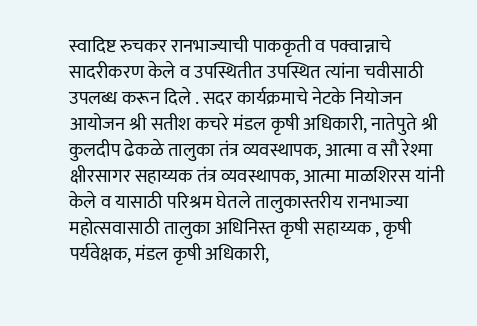स्वादिष्ट रुचकर रानभाज्याची पाककृती व पक्वान्नाचे सादरीकरण केले व उपस्थितीत उपस्थित त्यांना चवीसाठी उपलब्ध करून दिले . सदर कार्यक्रमाचे नेटके नियोजन आयोजन श्री सतीश कचरे मंडल कृषी अधिकारी, नातेपुते श्री कुलदीप ढेकळे तालुका तंत्र व्यवस्थापक, आत्मा व सौ रेश्मा क्षीरसागर सहाय्यक तंत्र व्यवस्थापक, आत्मा माळशिरस यांनी केले व यासाठी परिश्रम घेतले तालुकास्तरीय रानभाज्या महोत्सवासाठी तालुका अधिनिस्त कृषी सहाय्यक , कृषी पर्यवेक्षक, मंडल कृषी अधिकारी,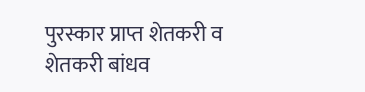पुरस्कार प्राप्त शेतकरी व शेतकरी बांधव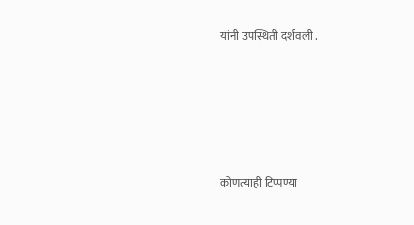यांनी उपस्थिती दर्शवली .





कोणत्याही टिप्पण्या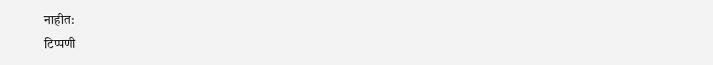नाहीत:
टिप्पणी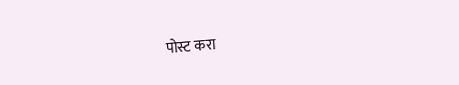पोस्ट करा